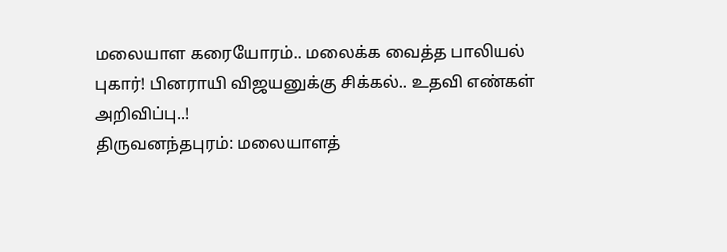மலையாள கரையோரம்.. மலைக்க வைத்த பாலியல் புகார்! பினராயி விஜயனுக்கு சிக்கல்.. உதவி எண்கள் அறிவிப்பு..!
திருவனந்தபுரம்: மலையாளத்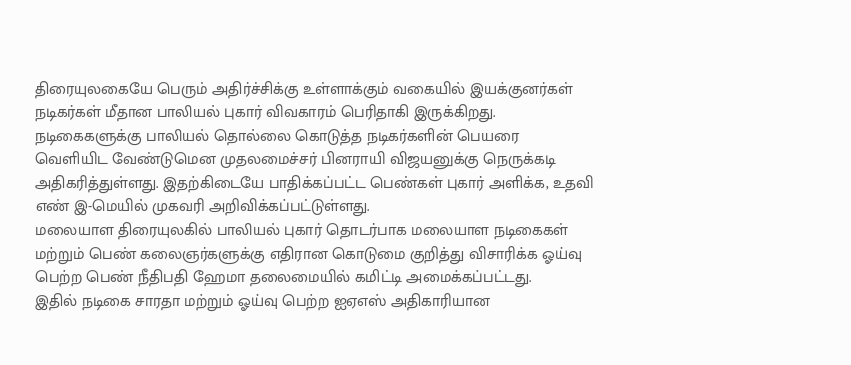திரையுலகையே பெரும் அதிர்ச்சிக்கு உள்ளாக்கும் வகையில் இயக்குனர்கள் நடிகர்கள் மீதான பாலியல் புகார் விவகாரம் பெரிதாகி இருக்கிறது. நடிகைகளுக்கு பாலியல் தொல்லை கொடுத்த நடிகர்களின் பெயரை வெளியிட வேண்டுமென முதலமைச்சர் பினராயி விஜயனுக்கு நெருக்கடி அதிகரித்துள்ளது. இதற்கிடையே பாதிக்கப்பட்ட பெண்கள் புகார் அளிக்க, உதவி எண் இ-மெயில் முகவரி அறிவிக்கப்பட்டுள்ளது.
மலையாள திரையுலகில் பாலியல் புகார் தொடர்பாக மலையாள நடிகைகள் மற்றும் பெண் கலைஞர்களுக்கு எதிரான கொடுமை குறித்து விசாரிக்க ஓய்வு பெற்ற பெண் நீதிபதி ஹேமா தலைமையில் கமிட்டி அமைக்கப்பட்டது.
இதில் நடிகை சாரதா மற்றும் ஓய்வு பெற்ற ஐஏஎஸ் அதிகாரியான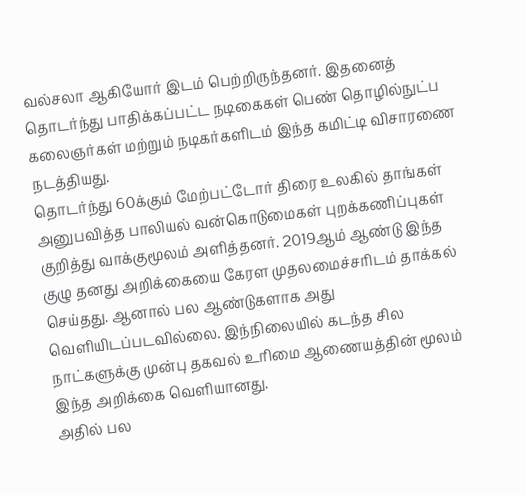வல்சலா ஆகியோர் இடம் பெற்றிருந்தனர். இதனைத் தொடர்ந்து பாதிக்கப்பட்ட நடிகைகள் பெண் தொழில்நுட்ப கலைஞர்கள் மற்றும் நடிகர்களிடம் இந்த கமிட்டி விசாரணை நடத்தியது.
தொடர்ந்து 60க்கும் மேற்பட்டோர் திரை உலகில் தாங்கள் அனுபவித்த பாலியல் வன்கொடுமைகள் புறக்கணிப்புகள் குறித்து வாக்குமூலம் அளித்தனர். 2019ஆம் ஆண்டு இந்த குழு தனது அறிக்கையை கேரள முதலமைச்சரிடம் தாக்கல் செய்தது. ஆனால் பல ஆண்டுகளாக அது வெளியிடப்படவில்லை. இந்நிலையில் கடந்த சில நாட்களுக்கு முன்பு தகவல் உரிமை ஆணையத்தின் மூலம் இந்த அறிக்கை வெளியானது.
அதில் பல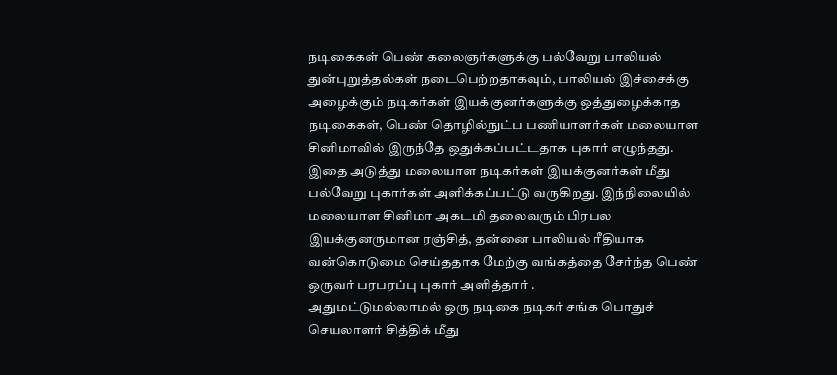நடிகைகள் பெண் கலைஞர்களுக்கு பல்வேறு பாலியல் துன்புறுத்தல்கள் நடைபெற்றதாகவும், பாலியல் இச்சைக்கு அழைக்கும் நடிகர்கள் இயக்குனர்களுக்கு ஒத்துழைக்காத நடிகைகள், பெண் தொழில்நுட்ப பணியாளர்கள் மலையாள சினிமாவில் இருந்தே ஒதுக்கப்பட்டதாக புகார் எழுந்தது. இதை அடுத்து மலையாள நடிகர்கள் இயக்குனர்கள் மீது பல்வேறு புகார்கள் அளிக்கப்பட்டு வருகிறது. இந்நிலையில் மலையாள சினிமா அகடமி தலைவரும் பிரபல இயக்குனருமான ரஞ்சித், தன்னை பாலியல் ரீதியாக வன்கொடுமை செய்ததாக மேற்கு வங்கத்தை சேர்ந்த பெண் ஒருவர் பரபரப்பு புகார் அளித்தார் .
அதுமட்டுமல்லாமல் ஒரு நடிகை நடிகர் சங்க பொதுச் செயலாளர் சித்திக் மீது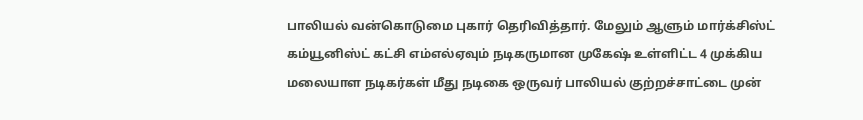பாலியல் வன்கொடுமை புகார் தெரிவித்தார். மேலும் ஆளும் மார்க்சிஸ்ட் கம்யூனிஸ்ட் கட்சி எம்எல்ஏவும் நடிகருமான முகேஷ் உள்ளிட்ட 4 முக்கிய மலையாள நடிகர்கள் மீது நடிகை ஒருவர் பாலியல் குற்றச்சாட்டை முன்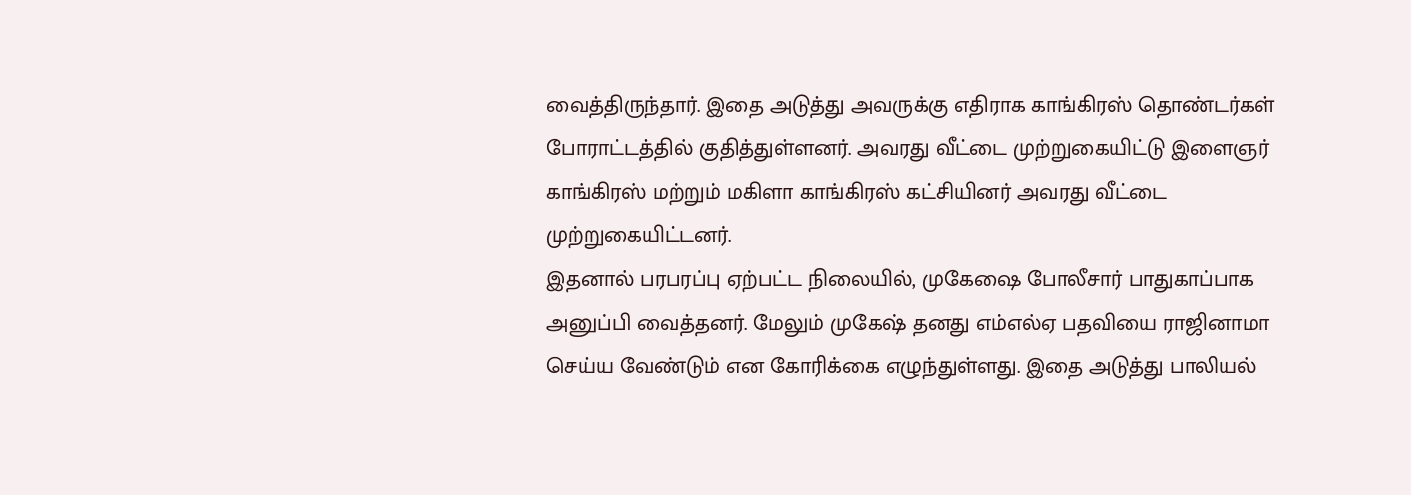வைத்திருந்தார். இதை அடுத்து அவருக்கு எதிராக காங்கிரஸ் தொண்டர்கள் போராட்டத்தில் குதித்துள்ளனர். அவரது வீட்டை முற்றுகையிட்டு இளைஞர் காங்கிரஸ் மற்றும் மகிளா காங்கிரஸ் கட்சியினர் அவரது வீட்டை முற்றுகையிட்டனர்.
இதனால் பரபரப்பு ஏற்பட்ட நிலையில், முகேஷை போலீசார் பாதுகாப்பாக அனுப்பி வைத்தனர். மேலும் முகேஷ் தனது எம்எல்ஏ பதவியை ராஜினாமா செய்ய வேண்டும் என கோரிக்கை எழுந்துள்ளது. இதை அடுத்து பாலியல்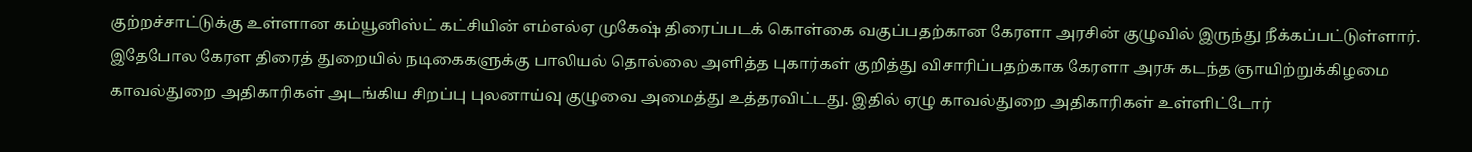குற்றச்சாட்டுக்கு உள்ளான கம்யூனிஸ்ட் கட்சியின் எம்எல்ஏ முகேஷ் திரைப்படக் கொள்கை வகுப்பதற்கான கேரளா அரசின் குழுவில் இருந்து நீக்கப்பட்டுள்ளார்.
இதேபோல கேரள திரைத் துறையில் நடிகைகளுக்கு பாலியல் தொல்லை அளித்த புகார்கள் குறித்து விசாரிப்பதற்காக கேரளா அரசு கடந்த ஞாயிற்றுக்கிழமை காவல்துறை அதிகாரிகள் அடங்கிய சிறப்பு புலனாய்வு குழுவை அமைத்து உத்தரவிட்டது. இதில் ஏழு காவல்துறை அதிகாரிகள் உள்ளிட்டோர்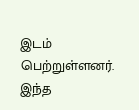இடம் பெற்றுள்ளனர். இந்த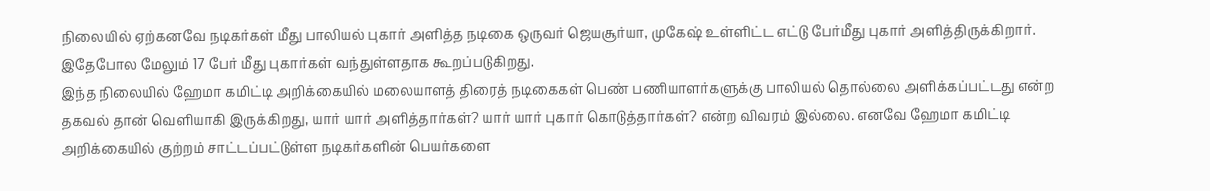நிலையில் ஏற்கனவே நடிகர்கள் மீது பாலியல் புகார் அளித்த நடிகை ஒருவர் ஜெயசூர்யா, முகேஷ் உள்ளிட்ட எட்டு பேர்மீது புகார் அளித்திருக்கிறார். இதேபோல மேலும் 17 பேர் மீது புகார்கள் வந்துள்ளதாக கூறப்படுகிறது.
இந்த நிலையில் ஹேமா கமிட்டி அறிக்கையில் மலையாளத் திரைத் நடிகைகள் பெண் பணியாளர்களுக்கு பாலியல் தொல்லை அளிக்கப்பட்டது என்ற தகவல் தான் வெளியாகி இருக்கிறது, யார் யார் அளித்தார்கள்? யார் யார் புகார் கொடுத்தார்கள்? என்ற விவரம் இல்லை. எனவே ஹேமா கமிட்டி அறிக்கையில் குற்றம் சாட்டப்பட்டுள்ள நடிகர்களின் பெயர்களை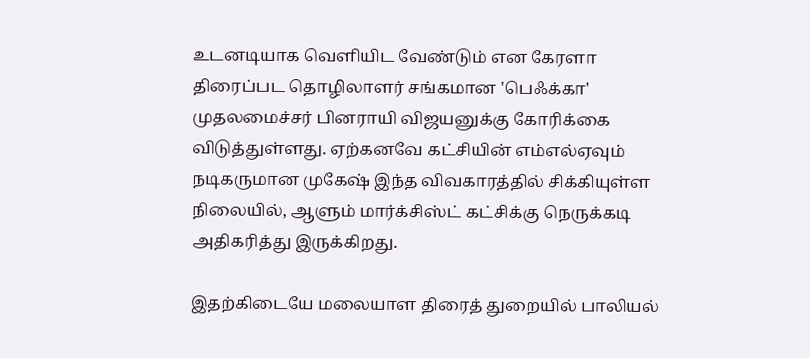உடனடியாக வெளியிட வேண்டும் என கேரளா திரைப்பட தொழிலாளர் சங்கமான 'பெஃக்கா' முதலமைச்சர் பினராயி விஜயனுக்கு கோரிக்கை விடுத்துள்ளது. ஏற்கனவே கட்சியின் எம்எல்ஏவும் நடிகருமான முகேஷ் இந்த விவகாரத்தில் சிக்கியுள்ள நிலையில், ஆளும் மார்க்சிஸ்ட் கட்சிக்கு நெருக்கடி அதிகரித்து இருக்கிறது.

இதற்கிடையே மலையாள திரைத் துறையில் பாலியல்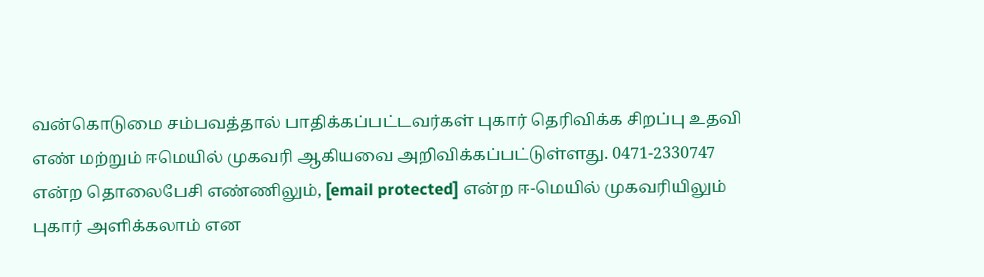வன்கொடுமை சம்பவத்தால் பாதிக்கப்பட்டவர்கள் புகார் தெரிவிக்க சிறப்பு உதவி எண் மற்றும் ஈமெயில் முகவரி ஆகியவை அறிவிக்கப்பட்டுள்ளது. 0471-2330747 என்ற தொலைபேசி எண்ணிலும், [email protected] என்ற ஈ-மெயில் முகவரியிலும் புகார் அளிக்கலாம் என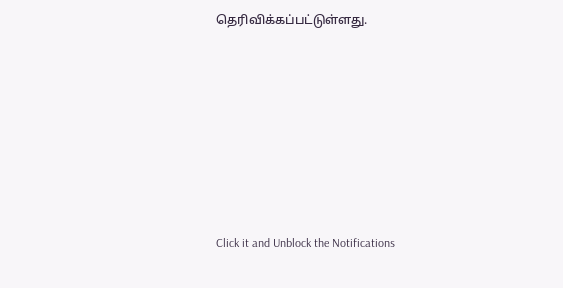தெரிவிக்கப்பட்டுள்ளது.












Click it and Unblock the Notifications